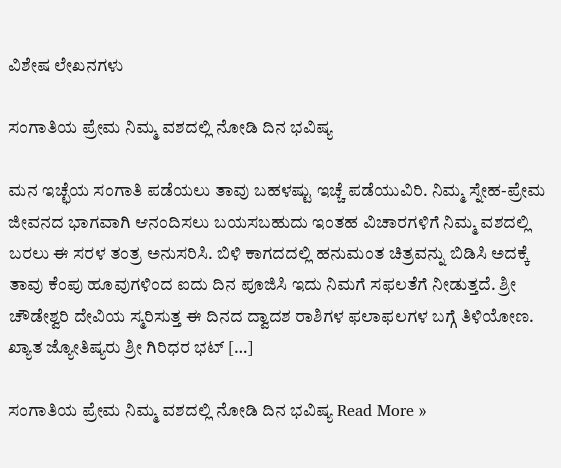ವಿಶೇಷ ಲೇಖನಗಳು

ಸಂಗಾತಿಯ ಪ್ರೇಮ ನಿಮ್ಮ ವಶದಲ್ಲಿ ನೋಡಿ ದಿನ ಭವಿಷ್ಯ

ಮನ ಇಚ್ಛೆಯ ಸಂಗಾತಿ ಪಡೆಯಲು ತಾವು ಬಹಳಷ್ಟು ಇಚ್ಚೆ ಪಡೆಯುವಿರಿ. ನಿಮ್ಮ ಸ್ನೇಹ-ಪ್ರೇಮ ಜೀವನದ ಭಾಗವಾಗಿ ಆನಂದಿಸಲು ಬಯಸಬಹುದು ಇಂತಹ ವಿಚಾರಗಳಿಗೆ ನಿಮ್ಮ ವಶದಲ್ಲಿ ಬರಲು ಈ ಸರಳ ತಂತ್ರ ಅನುಸರಿಸಿ. ಬಿಳಿ ಕಾಗದದಲ್ಲಿ ಹನುಮಂತ ಚಿತ್ರವನ್ನು ಬಿಡಿಸಿ ಅದಕ್ಕೆ ತಾವು ಕೆಂಪು ಹೂವುಗಳಿಂದ ಐದು ದಿನ ಪೂಜಿಸಿ ಇದು ನಿಮಗೆ ಸಫಲತೆಗೆ ನೀಡುತ್ತದೆ. ಶ್ರೀ ಚೌಡೇಶ್ವರಿ ದೇವಿಯ ಸ್ಮರಿಸುತ್ತ ಈ ದಿನದ ದ್ವಾದಶ ರಾಶಿಗಳ ಫಲಾಫಲಗಳ ಬಗ್ಗೆ ತಿಳಿಯೋಣ. ಖ್ಯಾತ ಜ್ಯೋತಿಷ್ಯರು ಶ್ರೀ ಗಿರಿಧರ ಭಟ್ […]

ಸಂಗಾತಿಯ ಪ್ರೇಮ ನಿಮ್ಮ ವಶದಲ್ಲಿ ನೋಡಿ ದಿನ ಭವಿಷ್ಯ Read More »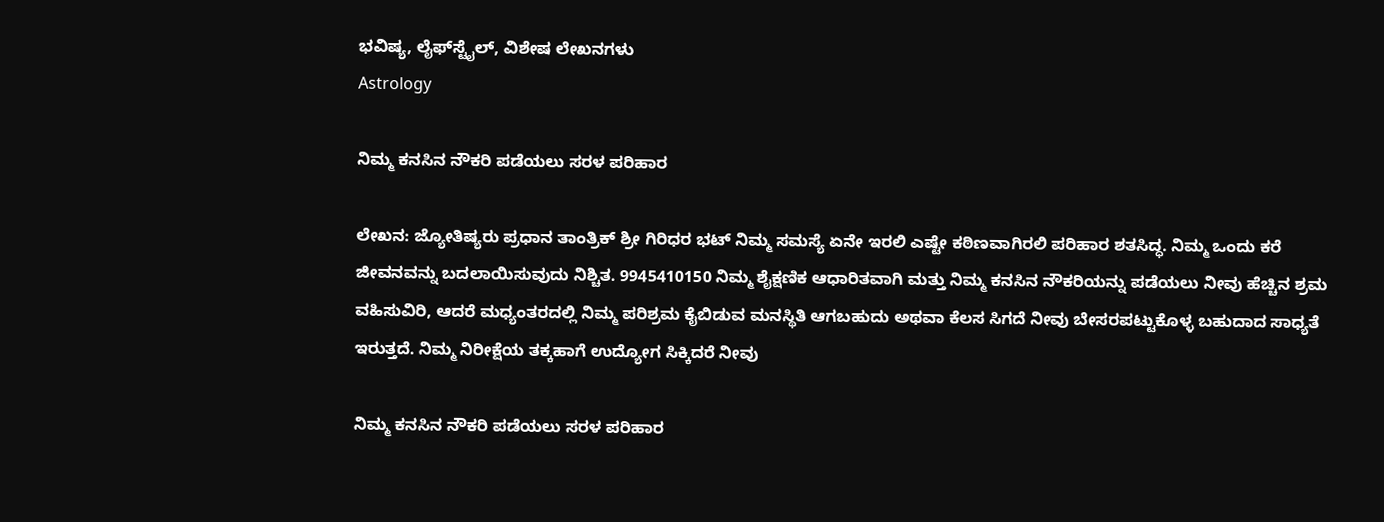ಭವಿಷ್ಯ, ಲೈಫ್‍ಸ್ಟೈಲ್, ವಿಶೇಷ ಲೇಖನಗಳು
Astrology

ನಿಮ್ಮ ಕನಸಿನ ನೌಕರಿ ಪಡೆಯಲು ಸರಳ ಪರಿಹಾರ

ಲೇಖನ: ಜ್ಯೋತಿಷ್ಯರು ಪ್ರಧಾನ ತಾಂತ್ರಿಕ್ ಶ್ರೀ ಗಿರಿಧರ ಭಟ್ ನಿಮ್ಮ ಸಮಸ್ಯೆ ಏನೇ ಇರಲಿ ಎಷ್ಟೇ ಕಠಿಣವಾಗಿರಲಿ ಪರಿಹಾರ ಶತಸಿದ್ಧ. ನಿಮ್ಮ ಒಂದು ಕರೆ ಜೀವನವನ್ನು ಬದಲಾಯಿಸುವುದು ನಿಶ್ಚಿತ. 9945410150 ನಿಮ್ಮ ಶೈಕ್ಷಣಿಕ ಆಧಾರಿತವಾಗಿ ಮತ್ತು ನಿಮ್ಮ ಕನಸಿನ ನೌಕರಿಯನ್ನು ಪಡೆಯಲು ನೀವು ಹೆಚ್ಚಿನ ಶ್ರಮ ವಹಿಸುವಿರಿ, ಆದರೆ ಮಧ್ಯಂತರದಲ್ಲಿ ನಿಮ್ಮ ಪರಿಶ್ರಮ ಕೈಬಿಡುವ ಮನಸ್ಥಿತಿ ಆಗಬಹುದು ಅಥವಾ ಕೆಲಸ ಸಿಗದೆ ನೀವು ಬೇಸರಪಟ್ಟುಕೊಳ್ಳ ಬಹುದಾದ ಸಾಧ್ಯತೆ ಇರುತ್ತದೆ. ನಿಮ್ಮ ನಿರೀಕ್ಷೆಯ ತಕ್ಕಹಾಗೆ ಉದ್ಯೋಗ ಸಿಕ್ಕಿದರೆ ನೀವು

ನಿಮ್ಮ ಕನಸಿನ ನೌಕರಿ ಪಡೆಯಲು ಸರಳ ಪರಿಹಾರ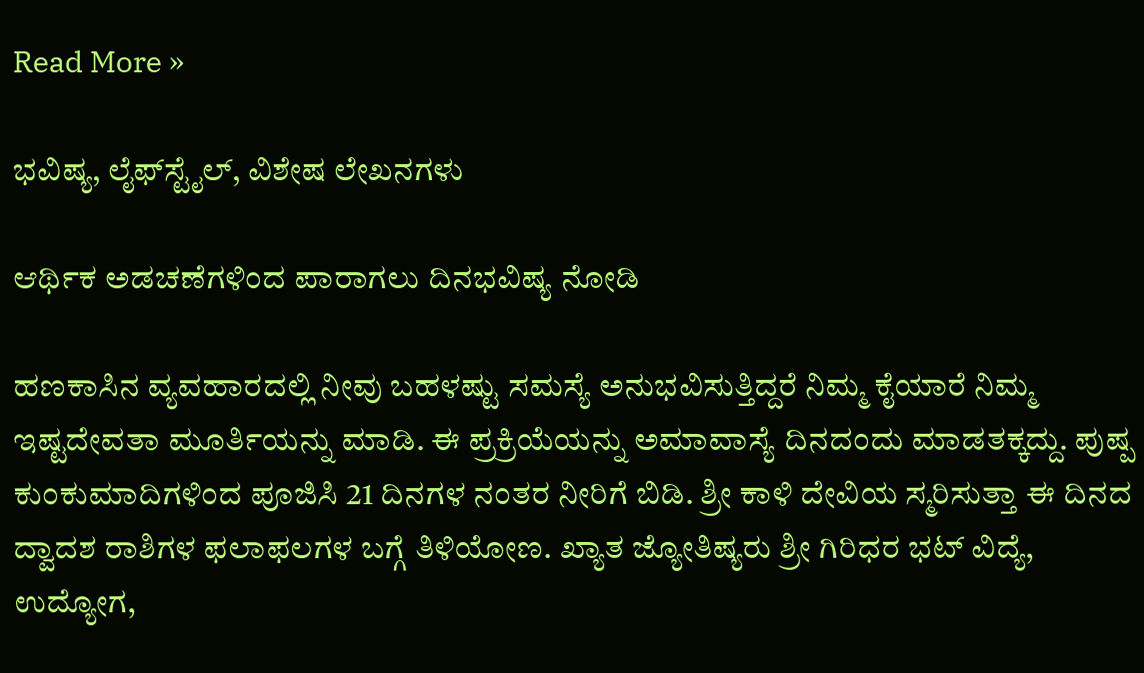Read More »

ಭವಿಷ್ಯ, ಲೈಫ್‍ಸ್ಟೈಲ್, ವಿಶೇಷ ಲೇಖನಗಳು

ಆರ್ಥಿಕ ಅಡಚಣೆಗಳಿಂದ ಪಾರಾಗಲು ದಿನಭವಿಷ್ಯ ನೋಡಿ

ಹಣಕಾಸಿನ ವ್ಯವಹಾರದಲ್ಲಿ ನೀವು ಬಹಳಷ್ಟು ಸಮಸ್ಯೆ ಅನುಭವಿಸುತ್ತಿದ್ದರೆ ನಿಮ್ಮ ಕೈಯಾರೆ ನಿಮ್ಮ ಇಷ್ಟದೇವತಾ ಮೂರ್ತಿಯನ್ನು ಮಾಡಿ. ಈ ಪ್ರಕ್ರಿಯೆಯನ್ನು ಅಮಾವಾಸ್ಯೆ ದಿನದಂದು ಮಾಡತಕ್ಕದ್ದು. ಪುಷ್ಪ ಕುಂಕುಮಾದಿಗಳಿಂದ ಪೂಜಿಸಿ 21 ದಿನಗಳ ನಂತರ ನೀರಿಗೆ ಬಿಡಿ. ಶ್ರೀ ಕಾಳಿ ದೇವಿಯ ಸ್ಮರಿಸುತ್ತಾ ಈ ದಿನದ ದ್ವಾದಶ ರಾಶಿಗಳ ಫಲಾಫಲಗಳ ಬಗ್ಗೆ ತಿಳಿಯೋಣ. ಖ್ಯಾತ ಜ್ಯೋತಿಷ್ಯರು ಶ್ರೀ ಗಿರಿಧರ ಭಟ್ ವಿದ್ಯೆ, ಉದ್ಯೋಗ,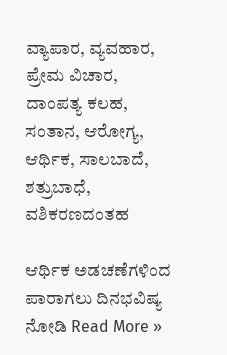ವ್ಯಾಪಾರ, ವ್ಯವಹಾರ, ಪ್ರೇಮ ವಿಚಾರ, ದಾಂಪತ್ಯ ಕಲಹ, ಸಂತಾನ, ಆರೋಗ್ಯ, ಆರ್ಥಿಕ, ಸಾಲಬಾದೆ, ಶತ್ರುಬಾಧೆ, ವಶಿಕರಣದಂತಹ

ಆರ್ಥಿಕ ಅಡಚಣೆಗಳಿಂದ ಪಾರಾಗಲು ದಿನಭವಿಷ್ಯ ನೋಡಿ Read More »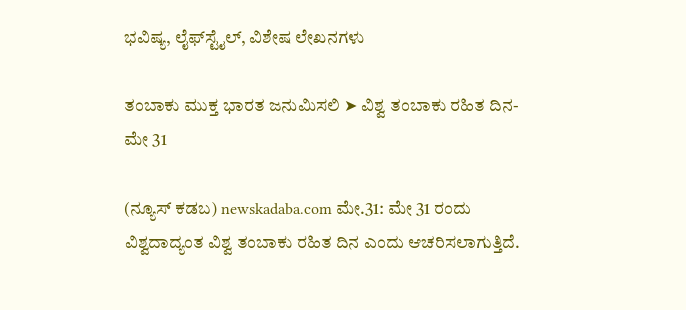ಭವಿಷ್ಯ, ಲೈಫ್‍ಸ್ಟೈಲ್, ವಿಶೇಷ ಲೇಖನಗಳು

ತಂಬಾಕು ಮುಕ್ತ ಭಾರತ ಜನುಮಿಸಲಿ ➤ ವಿಶ್ವ ತಂಬಾಕು ರಹಿತ ದಿನ- ಮೇ 31

(ನ್ಯೂಸ್ ಕಡಬ) newskadaba.com ಮೇ.31: ಮೇ 31 ರಂದು ವಿಶ್ವದಾದ್ಯಂತ ವಿಶ್ವ ತಂಬಾಕು ರಹಿತ ದಿನ ಎಂದು ಆಚರಿಸಲಾಗುತ್ತಿದೆ.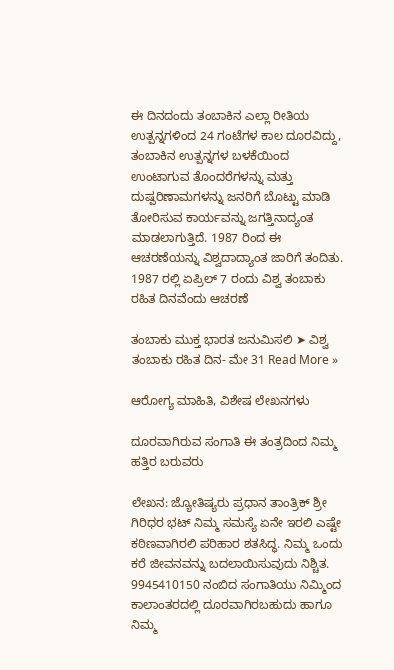ಈ ದಿನದಂದು ತಂಬಾಕಿನ ಎಲ್ಲಾ ರೀತಿಯ ಉತ್ಪನ್ನಗಳಿಂದ 24 ಗಂಟೆಗಳ ಕಾಲ ದೂರವಿದ್ದು, ತಂಬಾಕಿನ ಉತ್ಪನ್ನಗಳ ಬಳಕೆಯಿಂದ ಉಂಟಾಗುವ ತೊಂದರೆಗಳನ್ನು ಮತ್ತು ದುಷ್ಪರಿಣಾಮಗಳನ್ನು ಜನರಿಗೆ ಬೊಟ್ಟು ಮಾಡಿ ತೋರಿಸುವ ಕಾರ್ಯವನ್ನು ಜಗತ್ತಿನಾದ್ಯಂತ ಮಾಡಲಾಗುತ್ತಿದೆ. 1987 ರಿಂದ ಈ ಆಚರಣೆಯನ್ನು ವಿಶ್ವದಾದ್ಯಾಂತ ಜಾರಿಗೆ ತಂದಿತು. 1987 ರಲ್ಲಿ ಏಪ್ರಿಲ್ 7 ರಂದು ವಿಶ್ವ ತಂಬಾಕು ರಹಿತ ದಿನವೆಂದು ಆಚರಣೆ

ತಂಬಾಕು ಮುಕ್ತ ಭಾರತ ಜನುಮಿಸಲಿ ➤ ವಿಶ್ವ ತಂಬಾಕು ರಹಿತ ದಿನ- ಮೇ 31 Read More »

ಆರೋಗ್ಯ ಮಾಹಿತಿ, ವಿಶೇಷ ಲೇಖನಗಳು

ದೂರವಾಗಿರುವ ಸಂಗಾತಿ ಈ ತಂತ್ರದಿಂದ ನಿಮ್ಮ ಹತ್ತಿರ ಬರುವರು

ಲೇಖನ: ಜ್ಯೋತಿಷ್ಯರು ಪ್ರಧಾನ ತಾಂತ್ರಿಕ್ ಶ್ರೀ ಗಿರಿಧರ ಭಟ್ ನಿಮ್ಮ ಸಮಸ್ಯೆ ಏನೇ ಇರಲಿ ಎಷ್ಟೇ ಕಠಿಣವಾಗಿರಲಿ ಪರಿಹಾರ ಶತಸಿದ್ಧ. ನಿಮ್ಮ ಒಂದು ಕರೆ ಜೀವನವನ್ನು ಬದಲಾಯಿಸುವುದು ನಿಶ್ಚಿತ. 9945410150 ನಂಬಿದ ಸಂಗಾತಿಯು ನಿಮ್ಮಿಂದ ಕಾಲಾಂತರದಲ್ಲಿ ದೂರವಾಗಿರಬಹುದು ಹಾಗೂ ನಿಮ್ಮ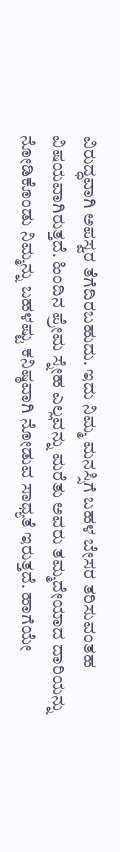ವಿರುದ್ಧವಾಗಿ ಅಪಸ್ವರ ತೆಗೆದಿರಬಹುದು. ಇದು ನಿಮ್ಮ ಮನಸ್ಸಿಗೆ ಬಹಳ ಬೇಸರ ತರಿಸುವಂತಹ ವಿಷಯವಾಗಿರುತ್ತದೆ. ಹಿಂದಿನ ಪ್ರೇಮ ಸ್ನೇಹ ಎಲ್ಲವನ್ನು ಮರೆತು ಅವರು ತಮ್ಮದೇಯಾದ ದಾರಿಯನ್ನು ನೋಡಿಕೊಂಡು ನಿಮ್ಮನ್ನು ಬಹಳಷ್ಟು ಕನಿಷ್ಠವಾಗಿ ನೋಡುವ ಸಾಧ್ಯತೆ ಇರುತ್ತದೆ. ಹಾಗೆಯೇ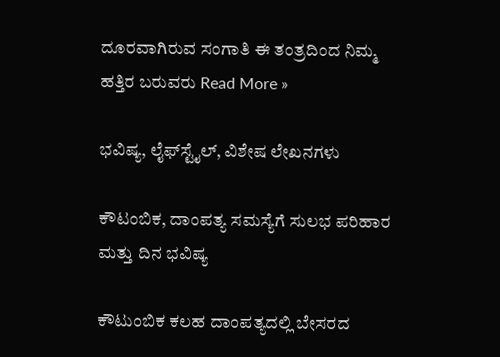ದೂರವಾಗಿರುವ ಸಂಗಾತಿ ಈ ತಂತ್ರದಿಂದ ನಿಮ್ಮ ಹತ್ತಿರ ಬರುವರು Read More »

ಭವಿಷ್ಯ, ಲೈಫ್‍ಸ್ಟೈಲ್, ವಿಶೇಷ ಲೇಖನಗಳು

ಕೌಟಂಬಿಕ, ದಾಂಪತ್ಯ ಸಮಸ್ಯೆಗೆ ಸುಲಭ ಪರಿಹಾರ ಮತ್ತು ದಿನ ಭವಿಷ್ಯ

ಕೌಟುಂಬಿಕ ಕಲಹ ದಾಂಪತ್ಯದಲ್ಲಿ ಬೇಸರದ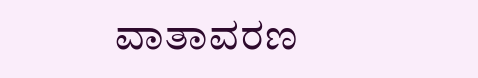ವಾತಾವರಣ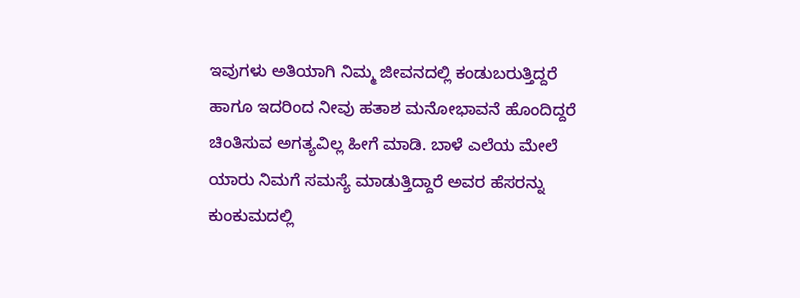ಇವುಗಳು ಅತಿಯಾಗಿ ನಿಮ್ಮ ಜೀವನದಲ್ಲಿ ಕಂಡುಬರುತ್ತಿದ್ದರೆ ಹಾಗೂ ಇದರಿಂದ ನೀವು ಹತಾಶ ಮನೋಭಾವನೆ ಹೊಂದಿದ್ದರೆ ಚಿಂತಿಸುವ ಅಗತ್ಯವಿಲ್ಲ ಹೀಗೆ ಮಾಡಿ. ಬಾಳೆ ಎಲೆಯ ಮೇಲೆ ಯಾರು ನಿಮಗೆ ಸಮಸ್ಯೆ ಮಾಡುತ್ತಿದ್ದಾರೆ ಅವರ ಹೆಸರನ್ನು ಕುಂಕುಮದಲ್ಲಿ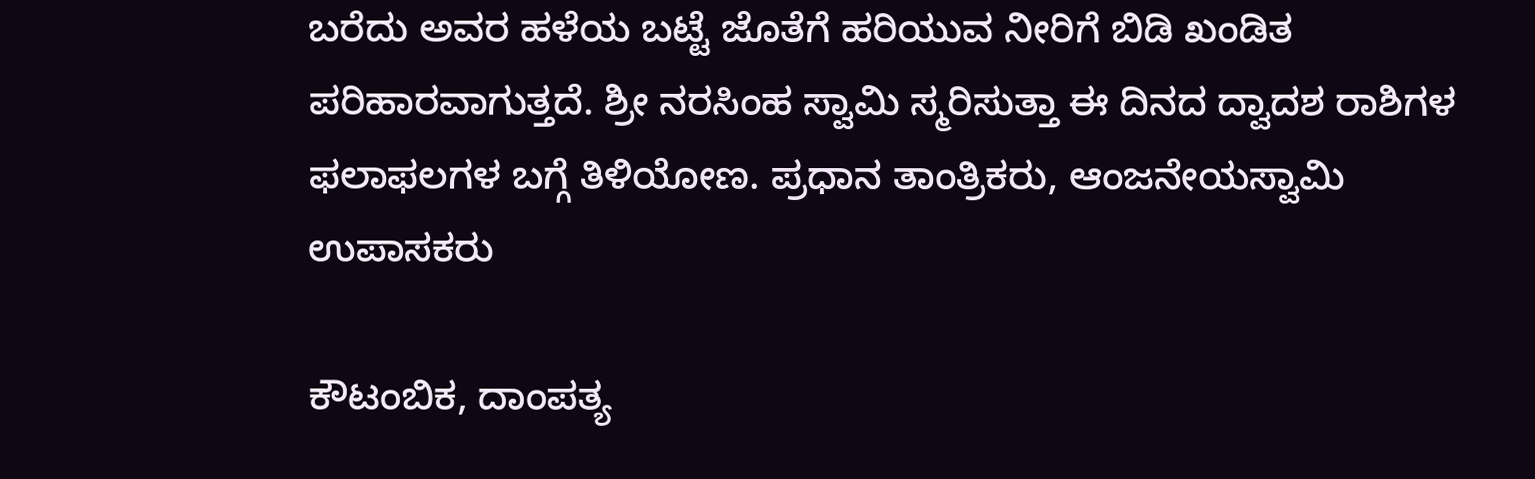ಬರೆದು ಅವರ ಹಳೆಯ ಬಟ್ಟೆ ಜೊತೆಗೆ ಹರಿಯುವ ನೀರಿಗೆ ಬಿಡಿ ಖಂಡಿತ ಪರಿಹಾರವಾಗುತ್ತದೆ. ಶ್ರೀ ನರಸಿಂಹ ಸ್ವಾಮಿ ಸ್ಮರಿಸುತ್ತಾ ಈ ದಿನದ ದ್ವಾದಶ ರಾಶಿಗಳ ಫಲಾಫಲಗಳ ಬಗ್ಗೆ ತಿಳಿಯೋಣ. ಪ್ರಧಾನ ತಾಂತ್ರಿಕರು, ಆಂಜನೇಯಸ್ವಾಮಿ ಉಪಾಸಕರು

ಕೌಟಂಬಿಕ, ದಾಂಪತ್ಯ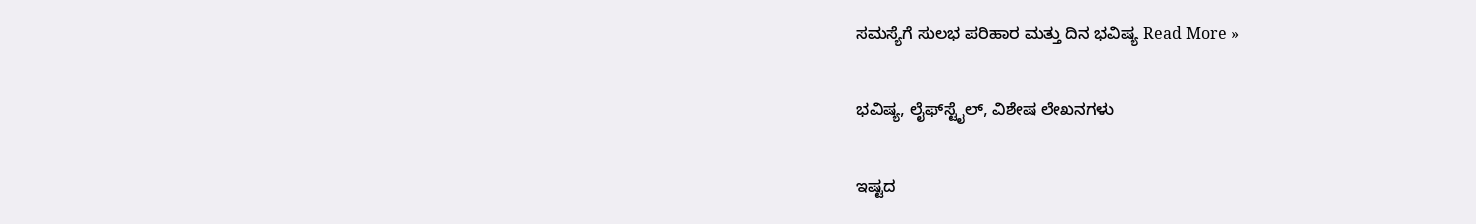ಸಮಸ್ಯೆಗೆ ಸುಲಭ ಪರಿಹಾರ ಮತ್ತು ದಿನ ಭವಿಷ್ಯ Read More »

ಭವಿಷ್ಯ, ಲೈಫ್‍ಸ್ಟೈಲ್, ವಿಶೇಷ ಲೇಖನಗಳು

ಇಷ್ಟದ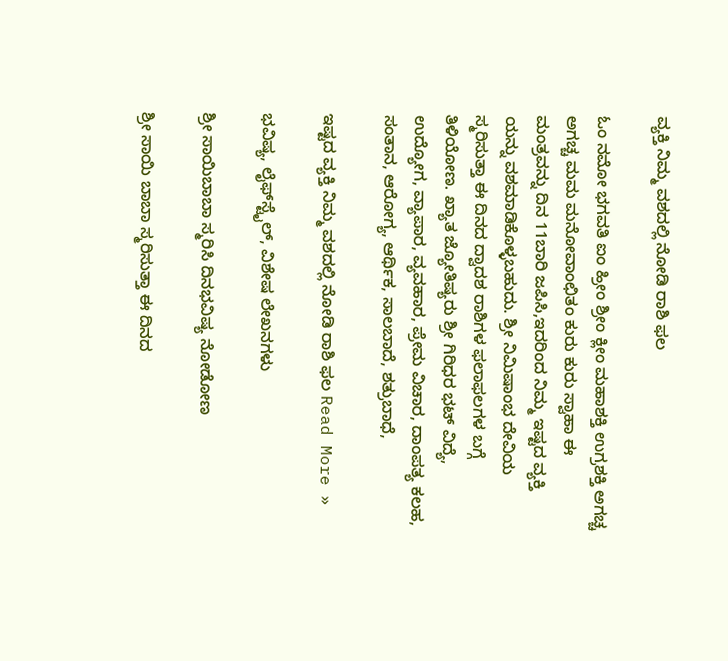ವ್ಯಕ್ತಿ ನಿಮ್ಮ ವಶದಲ್ಲಿ ನೋಡಿ ರಾಶಿ ಫಲ

ಓಂ ನಮೋ ಭಗವತಿ ಐಂ ಹ್ರೀಂ ಶ್ರೀಂ ಕ್ಲೀಂ ಮಹಾಶಕ್ತಿ ಉಗ್ರಶಕ್ತಿ ಅಗಚ್ಚ ಅಗಚ್ಚ ಮಮ ಮನೋವಾಂಛಿತಂ ಕುರು ಕುರು ಸ್ವಾಹಾ ಈ ಮಂತ್ರವನ್ನು ದಿನ 11ಬಾರಿ ಜಪಿಸಿ,ಇದರಿಂದ ನಿಮ್ಮ ಇಷ್ಟದ ವ್ಯಕ್ತಿ ಯನ್ನು ವಶಮಾಡಿಕೊಳ್ಳಬಹುದು. ಶ್ರೀ ನಿಮಿಷಾಂಭ ದೇವಿಯ ಸ್ಮರಿಸುತ್ತಾ ಈ ದಿನದ ದ್ವಾದಶ ರಾಶಿಗಳ ಫಲಾಫಲಗಳ ಬಗ್ಗೆ ತಿಳಿಯೋಣ. ಖ್ಯಾತ ಜ್ಯೋತಿಷ್ಯರು ಶ್ರೀ ಗಿರಿಧರ ಭಟ್ ವಿದ್ಯೆ, ಉದ್ಯೋಗ, ವ್ಯಾಪಾರ, ವ್ಯವಹಾರ, ಪ್ರೇಮ ವಿಚಾರ, ದಾಂಪತ್ಯ ಕಲಹ, ಸಂತಾನ, ಆರೋಗ್ಯ, ಆರ್ಥಿಕ, ಸಾಲಬಾದೆ, ಶತ್ರುಬಾಧೆ,

ಇಷ್ಟದ ವ್ಯಕ್ತಿ ನಿಮ್ಮ ವಶದಲ್ಲಿ ನೋಡಿ ರಾಶಿ ಫಲ Read More »

ಭವಿಷ್ಯ, ಲೈಫ್‍ಸ್ಟೈಲ್, ವಿಶೇಷ ಲೇಖನಗಳು

ಶ್ರೀ ಸಾಯಿಬಾಬಾ ಸ್ಮರಿಸಿ ದಿನಭವಿಷ್ಯ ನೋಡೋಣ

ಶ್ರೀ ಸಾಯಿ ಬಾಬಾ ಸ್ಮರಿಸುತ್ತಾ ಈ ದಿನದ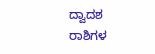ದ್ವಾದಶ ರಾಶಿಗಳ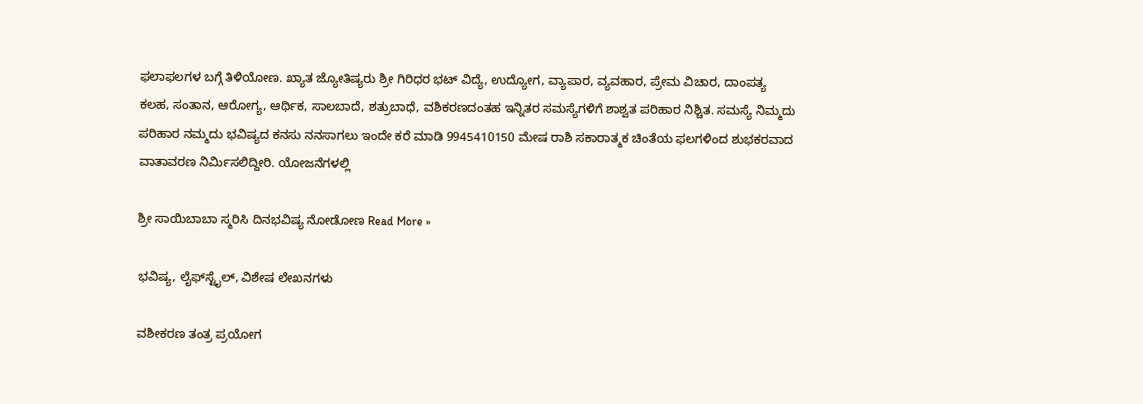ಫಲಾಫಲಗಳ ಬಗ್ಗೆ ತಿಳಿಯೋಣ. ಖ್ಯಾತ ಜ್ಯೋತಿಷ್ಯರು ಶ್ರೀ ಗಿರಿಧರ ಭಟ್ ವಿದ್ಯೆ, ಉದ್ಯೋಗ, ವ್ಯಾಪಾರ, ವ್ಯವಹಾರ, ಪ್ರೇಮ ವಿಚಾರ, ದಾಂಪತ್ಯ ಕಲಹ, ಸಂತಾನ, ಆರೋಗ್ಯ, ಆರ್ಥಿಕ, ಸಾಲಬಾದೆ, ಶತ್ರುಬಾಧೆ, ವಶಿಕರಣದಂತಹ ಇನ್ನಿತರ ಸಮಸ್ಯೆಗಳಿಗೆ ಶಾಶ್ವತ ಪರಿಹಾರ ನಿಶ್ಚಿತ. ಸಮಸ್ಯೆ ನಿಮ್ಮದು ಪರಿಹಾರ ನಮ್ಮದು ಭವಿಷ್ಯದ ಕನಸು ನನಸಾಗಲು ಇಂದೇ ಕರೆ ಮಾಡಿ 9945410150 ಮೇಷ ರಾಶಿ ಸಕಾರಾತ್ಮಕ ಚಿಂತೆಯ ಫಲಗಳಿಂದ ಶುಭಕರವಾದ ವಾತಾವರಣ ನಿರ್ಮಿಸಲಿದ್ದೀರಿ. ಯೋಜನೆಗಳಲ್ಲಿ

ಶ್ರೀ ಸಾಯಿಬಾಬಾ ಸ್ಮರಿಸಿ ದಿನಭವಿಷ್ಯ ನೋಡೋಣ Read More »

ಭವಿಷ್ಯ, ಲೈಫ್‍ಸ್ಟೈಲ್, ವಿಶೇಷ ಲೇಖನಗಳು

ವಶೀಕರಣ ತಂತ್ರ ಪ್ರಯೋಗ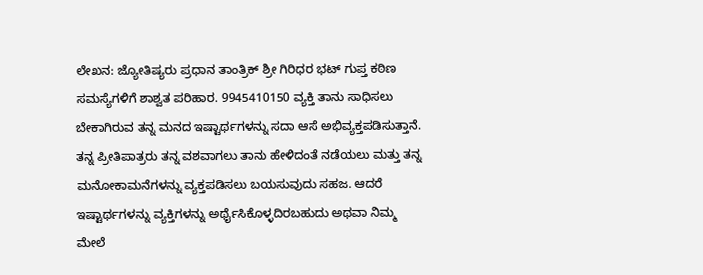ಲೇಖನ: ಜ್ಯೋತಿಷ್ಯರು ಪ್ರಧಾನ ತಾಂತ್ರಿಕ್ ಶ್ರೀ ಗಿರಿಧರ ಭಟ್ ಗುಪ್ತ ಕಠಿಣ ಸಮಸ್ಯೆಗಳಿಗೆ ಶಾಶ್ವತ ಪರಿಹಾರ. 9945410150 ವ್ಯಕ್ತಿ ತಾನು ಸಾಧಿಸಲು ಬೇಕಾಗಿರುವ ತನ್ನ ಮನದ ಇಷ್ಟಾರ್ಥಗಳನ್ನು ಸದಾ ಆಸೆ ಅಭಿವ್ಯಕ್ತಪಡಿಸುತ್ತಾನೆ. ತನ್ನ ಪ್ರೀತಿಪಾತ್ರರು ತನ್ನ ವಶವಾಗಲು ತಾನು ಹೇಳಿದಂತೆ ನಡೆಯಲು ಮತ್ತು ತನ್ನ ಮನೋಕಾಮನೆಗಳನ್ನು ವ್ಯಕ್ತಪಡಿಸಲು ಬಯಸುವುದು ಸಹಜ. ಆದರೆ ಇಷ್ಟಾರ್ಥಗಳನ್ನು ವ್ಯಕ್ತಿಗಳನ್ನು ಅರ್ಥೈಸಿಕೊಳ್ಳದಿರಬಹುದು ಅಥವಾ ನಿಮ್ಮ ಮೇಲೆ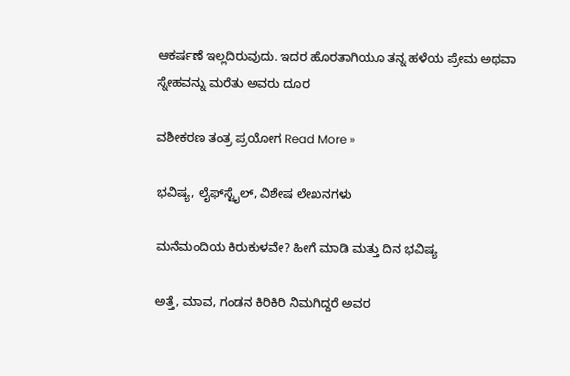ಆಕರ್ಷಣೆ ಇಲ್ಲದಿರುವುದು. ಇದರ ಹೊರತಾಗಿಯೂ ತನ್ನ ಹಳೆಯ ಪ್ರೇಮ ಅಥವಾ ಸ್ನೇಹವನ್ನು ಮರೆತು ಅವರು ದೂರ

ವಶೀಕರಣ ತಂತ್ರ ಪ್ರಯೋಗ Read More »

ಭವಿಷ್ಯ, ಲೈಫ್‍ಸ್ಟೈಲ್, ವಿಶೇಷ ಲೇಖನಗಳು

ಮನೆಮಂದಿಯ ಕಿರುಕುಳವೇ? ಹೀಗೆ ಮಾಡಿ ಮತ್ತು ದಿನ ಭವಿಷ್ಯ

ಅತ್ತೆ, ಮಾವ, ಗಂಡನ ಕಿರಿಕಿರಿ ನಿಮಗಿದ್ದರೆ ಅವರ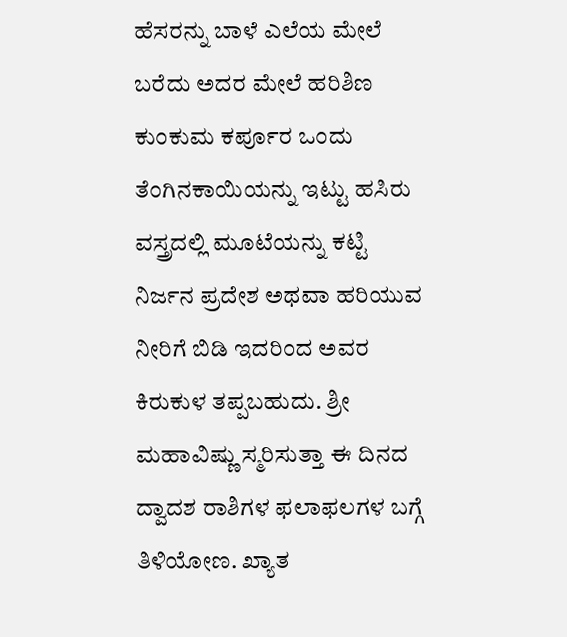ಹೆಸರನ್ನು ಬಾಳೆ ಎಲೆಯ ಮೇಲೆ ಬರೆದು ಅದರ ಮೇಲೆ ಹರಿಶಿಣ ಕುಂಕುಮ ಕರ್ಪೂರ ಒಂದು ತೆಂಗಿನಕಾಯಿಯನ್ನು ಇಟ್ಟು ಹಸಿರು ವಸ್ತ್ರದಲ್ಲಿ ಮೂಟೆಯನ್ನು ಕಟ್ಟಿ ನಿರ್ಜನ ಪ್ರದೇಶ ಅಥವಾ ಹರಿಯುವ ನೀರಿಗೆ ಬಿಡಿ ಇದರಿಂದ ಅವರ ಕಿರುಕುಳ ತಪ್ಪಬಹುದು. ಶ್ರೀ ಮಹಾವಿಷ್ಣು ಸ್ಮರಿಸುತ್ತಾ ಈ ದಿನದ ದ್ವಾದಶ ರಾಶಿಗಳ ಫಲಾಫಲಗಳ ಬಗ್ಗೆ ತಿಳಿಯೋಣ. ಖ್ಯಾತ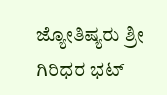ಜ್ಯೋತಿಷ್ಯರು ಶ್ರೀ ಗಿರಿಧರ ಭಟ್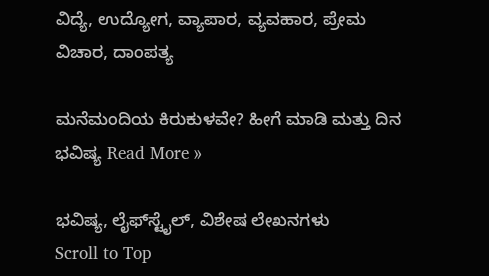ವಿದ್ಯೆ, ಉದ್ಯೋಗ, ವ್ಯಾಪಾರ, ವ್ಯವಹಾರ, ಪ್ರೇಮ ವಿಚಾರ, ದಾಂಪತ್ಯ

ಮನೆಮಂದಿಯ ಕಿರುಕುಳವೇ? ಹೀಗೆ ಮಾಡಿ ಮತ್ತು ದಿನ ಭವಿಷ್ಯ Read More »

ಭವಿಷ್ಯ, ಲೈಫ್‍ಸ್ಟೈಲ್, ವಿಶೇಷ ಲೇಖನಗಳು
Scroll to Top